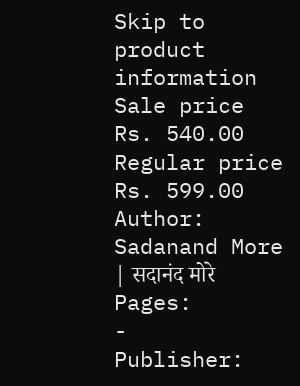Skip to product information
Sale price
Rs. 540.00
Regular price
Rs. 599.00
Author:
Sadanand More | सदानंद मोरे
Pages:
-
Publisher: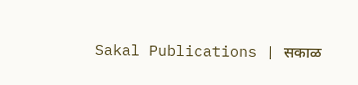Sakal Publications | सकाळ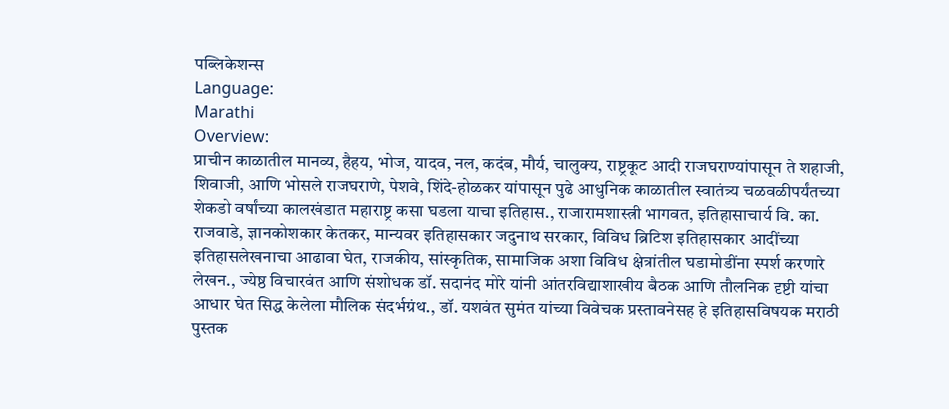पब्लिकेशन्स
Language:
Marathi
Overview:
प्राचीन काळातील मानव्य, हैहय, भोज, यादव, नल, कदंब, मौर्य, चालुक्य, राष्ट्रकूट आदी राजघराण्यांपासून ते शहाजी, शिवाजी, आणि भोसले राजघराणे, पेशवे, शिंदे-होळकर यांपासून पुढे आधुनिक काळातील स्वातंत्र्य चळवळीपर्यंतच्या शेकडो वर्षांच्या कालखंडात महाराष्ट्र कसा घडला याचा इतिहास., राजारामशास्त्री भागवत, इतिहासाचार्य वि. का. राजवाडे, ज्ञानकोशकार केतकर, मान्यवर इतिहासकार जदुनाथ सरकार, विविध ब्रिटिश इतिहासकार आदींच्या इतिहासलेखनाचा आढावा घेत, राजकीय, सांस्कृतिक, सामाजिक अशा विविध क्षेत्रांतील घडामोडींना स्पर्श करणारे लेखन., ज्येष्ठ विचारवंत आणि संशोधक डॉ. सदानंद मोरे यांनी आंतरविद्याशाखीय बैठक आणि तौलनिक दृष्टी यांचा आधार घेत सिद्ध केलेला मौलिक संदर्भग्रंथ., डॉ. यशवंत सुमंत यांच्या विवेचक प्रस्तावनेसह हे इतिहासविषयक मराठी पुस्तक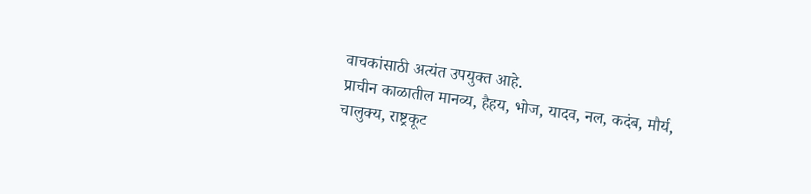वाचकांसाठी अत्यंत उपयुक्त आहे.
प्राचीन काळातील मानव्य, हैहय, भोज, यादव, नल, कदंब, मौर्य, चालुक्य, राष्ट्रकूट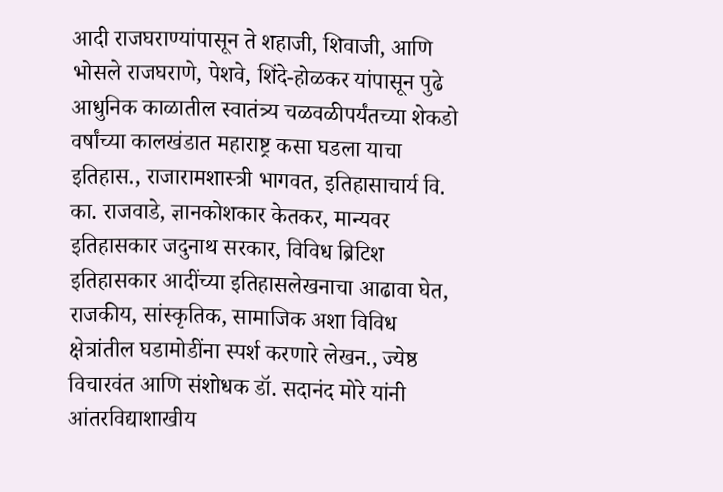आदी राजघराण्यांपासून ते शहाजी, शिवाजी, आणि भोसले राजघराणे, पेशवे, शिंदे-होळकर यांपासून पुढे आधुनिक काळातील स्वातंत्र्य चळवळीपर्यंतच्या शेकडो वर्षांच्या कालखंडात महाराष्ट्र कसा घडला याचा इतिहास., राजारामशास्त्री भागवत, इतिहासाचार्य वि. का. राजवाडे, ज्ञानकोशकार केतकर, मान्यवर इतिहासकार जदुनाथ सरकार, विविध ब्रिटिश इतिहासकार आदींच्या इतिहासलेखनाचा आढावा घेत, राजकीय, सांस्कृतिक, सामाजिक अशा विविध क्षेत्रांतील घडामोडींना स्पर्श करणारे लेखन., ज्येष्ठ विचारवंत आणि संशोधक डॉ. सदानंद मोरे यांनी आंतरविद्याशाखीय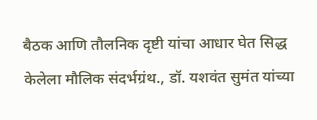बैठक आणि तौलनिक दृष्टी यांचा आधार घेत सिद्ध केलेला मौलिक संदर्भग्रंथ., डॉ. यशवंत सुमंत यांच्या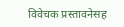विवेचक प्रस्तावनेसह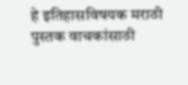हे इतिहासविषयक मराठी पुस्तक वाचकांसाठी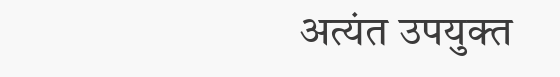अत्यंत उपयुक्त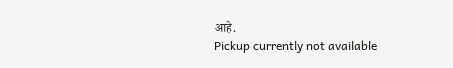आहे.
Pickup currently not available